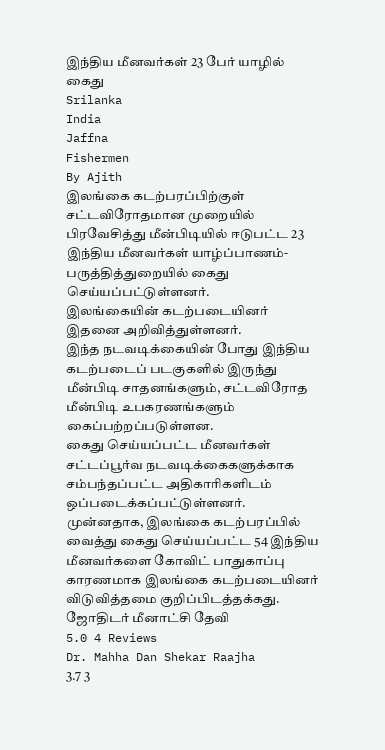இந்திய மீனவர்கள் 23 பேர் யாழில் கைது
Srilanka
India
Jaffna
Fishermen
By Ajith
இலங்கை கடற்பரப்பிற்குள் சட்டவிரோதமான முறையில் பிரவேசித்து மீன்பிடியில் ஈடுபட்ட 23 இந்திய மீனவர்கள் யாழ்ப்பாணம்- பருத்தித்துறையில் கைது செய்யப்பட்டுள்ளனர்.
இலங்கையின் கடற்படையினர் இதனை அறிவித்துள்ளனர்.
இந்த நடவடிக்கையின் போது இந்திய கடற்படைப் படகுகளில் இருந்து மீன்பிடி சாதனங்களும், சட்டவிரோத மீன்பிடி உபகரணங்களும் கைப்பற்றப்படுள்ளன.
கைது செய்யப்பட்ட மீனவர்கள் சட்டப்பூர்வ நடவடிக்கைகளுக்காக சம்பந்தப்பட்ட அதிகாரிகளிடம் ஒப்படைக்கப்பட்டுள்ளனர்.
முன்னதாக, இலங்கை கடற்பரப்பில் வைத்து கைது செய்யப்பட்ட 54 இந்திய மீனவர்களை கோவிட் பாதுகாப்பு காரணமாக இலங்கை கடற்படையினர் விடுவித்தமை குறிப்பிடத்தக்கது.
ஜோதிடர் மீனாட்சி தேவி
5.0 4 Reviews
Dr. Mahha Dan Shekar Raajha
3.7 3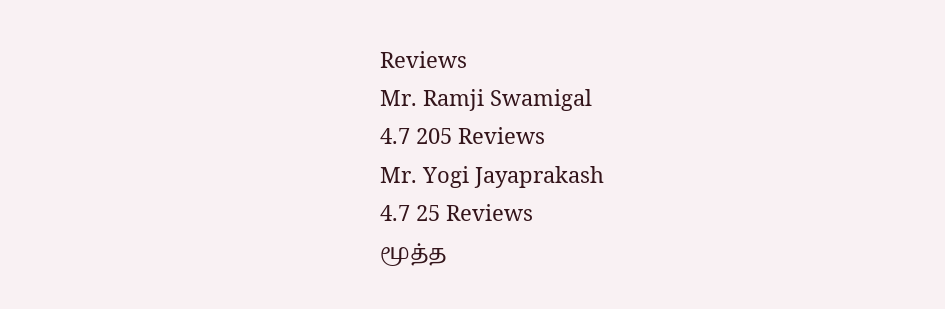Reviews
Mr. Ramji Swamigal
4.7 205 Reviews
Mr. Yogi Jayaprakash
4.7 25 Reviews
மூத்த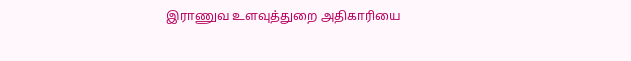இராணுவ உளவுத்துறை அதிகாரியை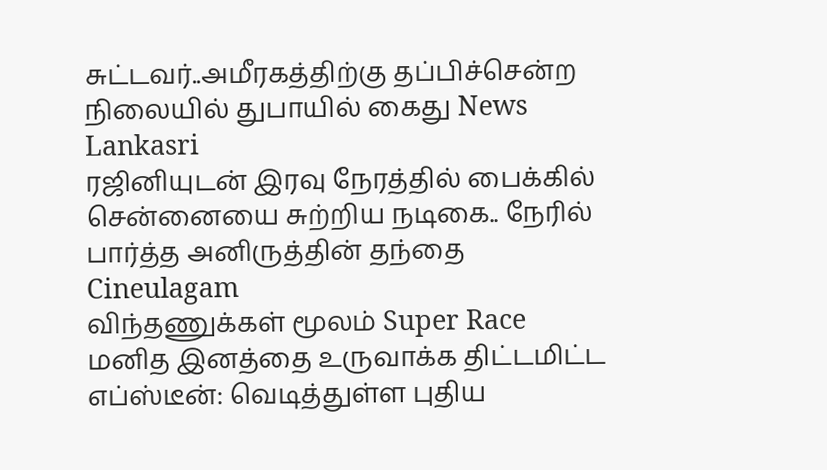சுட்டவர்..அமீரகத்திற்கு தப்பிச்சென்ற நிலையில் துபாயில் கைது News Lankasri
ரஜினியுடன் இரவு நேரத்தில் பைக்கில் சென்னையை சுற்றிய நடிகை.. நேரில் பார்த்த அனிருத்தின் தந்தை Cineulagam
விந்தணுக்கள் மூலம் Super Race மனித இனத்தை உருவாக்க திட்டமிட்ட எப்ஸ்டீன்: வெடித்துள்ள புதிய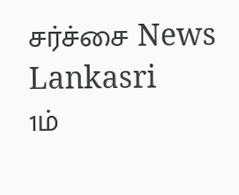சர்ச்சை News Lankasri
1ம்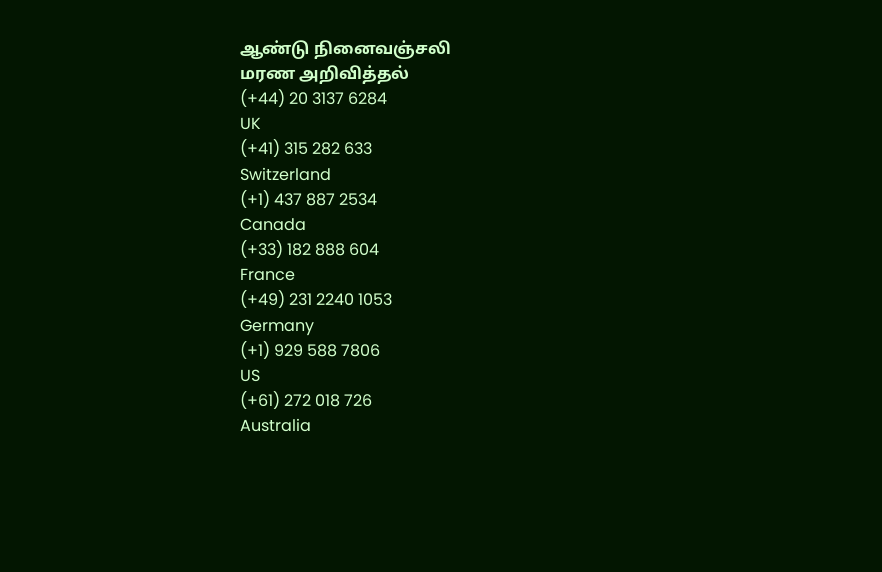ஆண்டு நினைவஞ்சலி
மரண அறிவித்தல்
(+44) 20 3137 6284
UK
(+41) 315 282 633
Switzerland
(+1) 437 887 2534
Canada
(+33) 182 888 604
France
(+49) 231 2240 1053
Germany
(+1) 929 588 7806
US
(+61) 272 018 726
Australia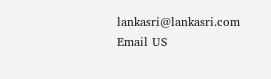lankasri@lankasri.com
Email US